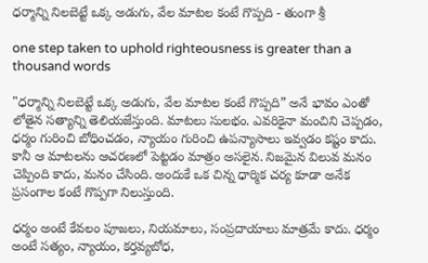ధర్మాన్ని నిలబెట్టే ఒక్క అడుగు, వేల మాటల కంటే గొప్పది - తుంగా శ్రీ

one step taken to uphold righteousness is greater than a thousand words

"ధర్మాన్ని నిలబెట్టే ఒక్క అడుగు, వేల మాటల కంటే గొప్పది” అనే భావం ఎంతో లోతైన సత్యాన్ని తెలియజేస్తుంది. మాటలు సులభం. ఎవరికైనా మంచిని చెప్పడం, ధర్మం గురించి బోధించడం, న్యాయం గురించి ఉపన్యాసాలు ఇవ్వడం కష్టం కాదు. కానీ ఆ మాటలను ఆచరణలో పెట్టడం మాత్రం అసలైన. నిజమైన విలువ మనం చెప్పింది కాదు, మనం చేసింది. అందుకే ఒక చిన్న ధార్మిక చర్య కూడా అనేక ప్రసంగాల కంటే గొప్పగా నిలుస్తుంది.

ధర్మం అంటే కేవలం పూజలు, నియమాలు, సంప్రదాయాలు మాత్రమే కాదు. ధర్మం అంటే సత్యం, న్యాయం, కర్తవ్యబోధ,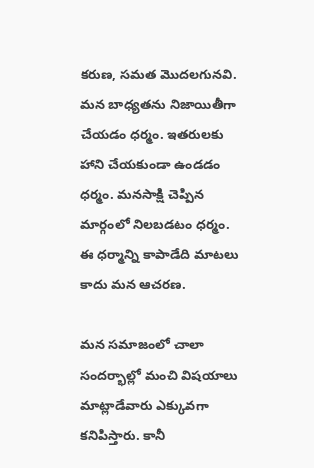కరుణ, సమత మొదలగునవి. మన బాధ్యతను నిజాయితీగా చేయడం ధర్మం. ఇతరులకు హాని చేయకుండా ఉండడం ధర్మం. మనసాక్షి చెప్పిన మార్గంలో నిలబడటం ధర్మం. ఈ ధర్మాన్ని కాపాడేది మాటలు కాదు మన ఆచరణ.

మన సమాజంలో చాలా సందర్భాల్లో మంచి విషయాలు మాట్లాడేవారు ఎక్కువగా కనిపిస్తారు. కానీ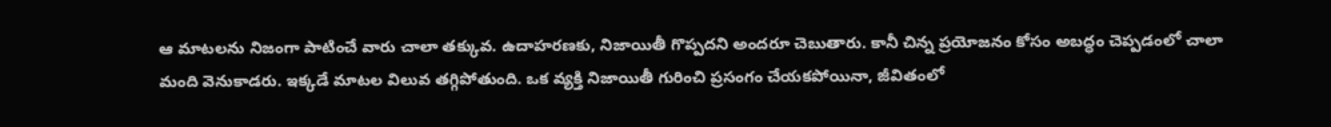ఆ మాటలను నిజంగా పాటించే వారు చాలా తక్కువ. ఉదాహరణకు, నిజాయితీ గొప్పదని అందరూ చెబుతారు. కానీ చిన్న ప్రయోజనం కోసం అబద్ధం చెప్పడంలో చాలా మంది వెనుకాడరు. ఇక్కడే మాటల విలువ తగ్గిపోతుంది. ఒక వ్యక్తి నిజాయితీ గురించి ప్రసంగం చేయకపోయినా, జీవితంలో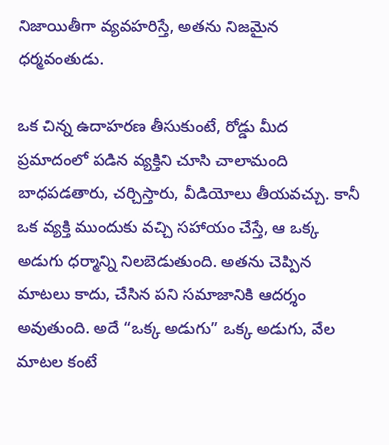నిజాయితీగా వ్యవహరిస్తే, అతను నిజమైన ధర్మవంతుడు.

ఒక చిన్న ఉదాహరణ తీసుకుంటే, రోడ్డు మీద ప్రమాదంలో పడిన వ్యక్తిని చూసి చాలామంది బాధపడతారు, చర్చిస్తారు, వీడియోలు తీయవచ్చు. కానీ ఒక వ్యక్తి ముందుకు వచ్చి సహాయం చేస్తే, ఆ ఒక్క అడుగు ధర్మాన్ని నిలబెడుతుంది. అతను చెప్పిన మాటలు కాదు, చేసిన పని సమాజానికి ఆదర్శం అవుతుంది. అదే “ఒక్క అడుగు” ఒక్క అడుగు, వేల మాటల కంటే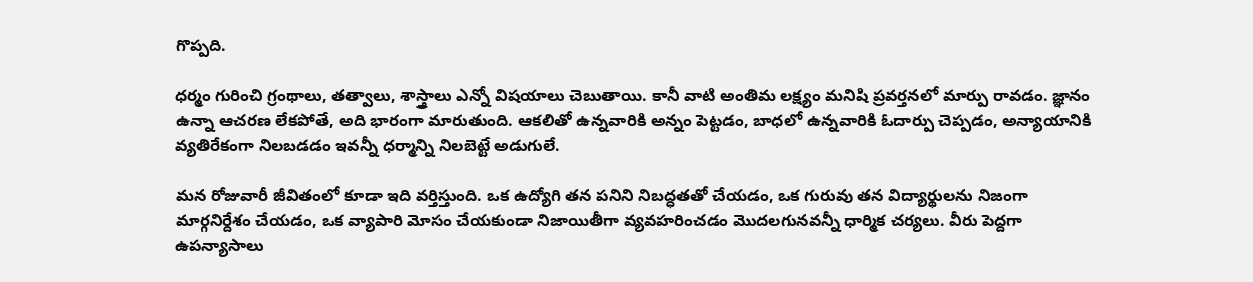గొప్పది.

ధర్మం గురించి గ్రంథాలు, తత్వాలు, శాస్త్రాలు ఎన్నో విషయాలు చెబుతాయి. కానీ వాటి అంతిమ లక్ష్యం మనిషి ప్రవర్తనలో మార్పు రావడం. జ్ఞానం ఉన్నా ఆచరణ లేకపోతే, అది భారంగా మారుతుంది. ఆకలితో ఉన్నవారికి అన్నం పెట్టడం, బాధలో ఉన్నవారికి ఓదార్పు చెప్పడం, అన్యాయానికి వ్యతిరేకంగా నిలబడడం ఇవన్నీ ధర్మాన్ని నిలబెట్టే అడుగులే.

మన రోజువారీ జీవితంలో కూడా ఇది వర్తిస్తుంది. ఒక ఉద్యోగి తన పనిని నిబద్ధతతో చేయడం, ఒక గురువు తన విద్యార్థులను నిజంగా మార్గనిర్దేశం చేయడం, ఒక వ్యాపారి మోసం చేయకుండా నిజాయితీగా వ్యవహరించడం మొదలగునవన్నీ ధార్మిక చర్యలు. వీరు పెద్దగా ఉపన్యాసాలు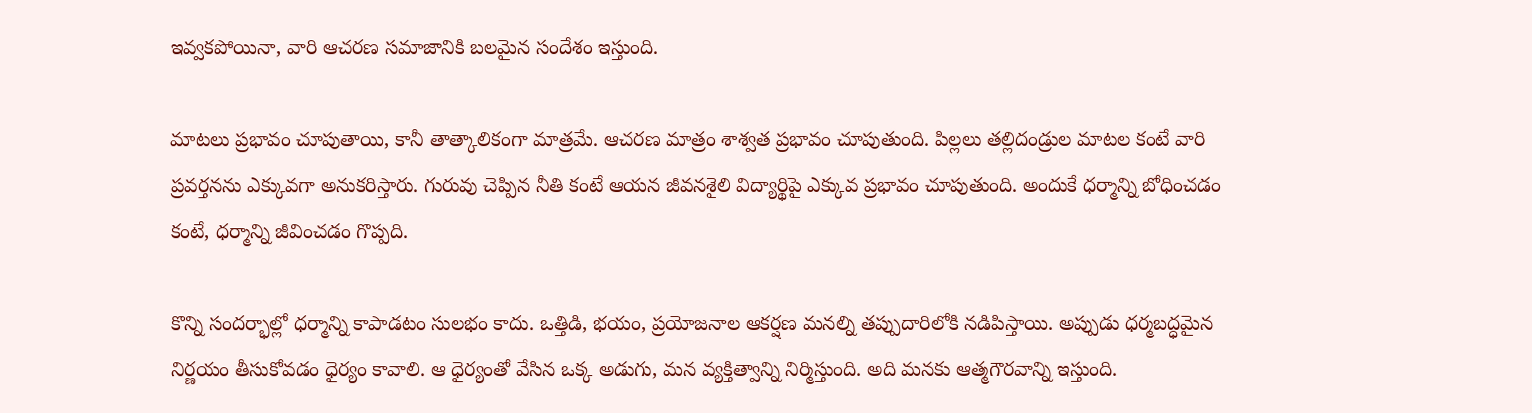ఇవ్వకపోయినా, వారి ఆచరణ సమాజానికి బలమైన సందేశం ఇస్తుంది.

మాటలు ప్రభావం చూపుతాయి, కానీ తాత్కాలికంగా మాత్రమే. ఆచరణ మాత్రం శాశ్వత ప్రభావం చూపుతుంది. పిల్లలు తల్లిదండ్రుల మాటల కంటే వారి ప్రవర్తనను ఎక్కువగా అనుకరిస్తారు. గురువు చెప్పిన నీతి కంటే ఆయన జీవనశైలి విద్యార్థిపై ఎక్కువ ప్రభావం చూపుతుంది. అందుకే ధర్మాన్ని బోధించడం కంటే, ధర్మాన్ని జీవించడం గొప్పది.

కొన్ని సందర్భాల్లో ధర్మాన్ని కాపాడటం సులభం కాదు. ఒత్తిడి, భయం, ప్రయోజనాల ఆకర్షణ మనల్ని తప్పుదారిలోకి నడిపిస్తాయి. అప్పుడు ధర్మబద్ధమైన నిర్ణయం తీసుకోవడం ధైర్యం కావాలి. ఆ ధైర్యంతో వేసిన ఒక్క అడుగు, మన వ్యక్తిత్వాన్ని నిర్మిస్తుంది. అది మనకు ఆత్మగౌరవాన్ని ఇస్తుంది.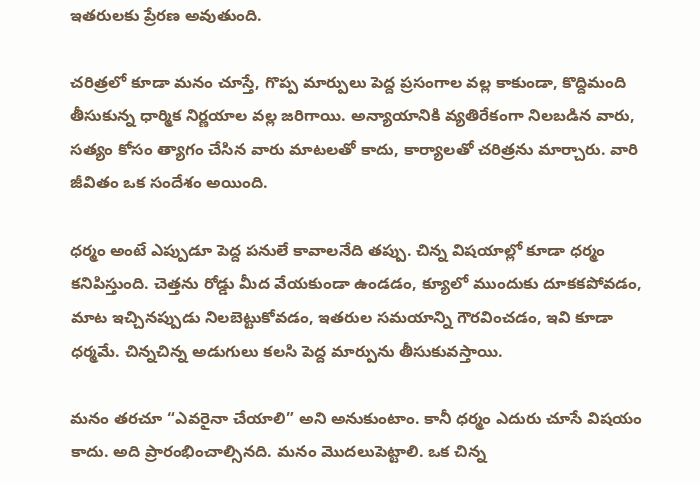ఇతరులకు ప్రేరణ అవుతుంది.

చరిత్రలో కూడా మనం చూస్తే, గొప్ప మార్పులు పెద్ద ప్రసంగాల వల్ల కాకుండా, కొద్దిమంది తీసుకున్న ధార్మిక నిర్ణయాల వల్ల జరిగాయి. అన్యాయానికి వ్యతిరేకంగా నిలబడిన వారు, సత్యం కోసం త్యాగం చేసిన వారు మాటలతో కాదు, కార్యాలతో చరిత్రను మార్చారు. వారి జీవితం ఒక సందేశం అయింది.

ధర్మం అంటే ఎప్పుడూ పెద్ద పనులే కావాలనేది తప్పు. చిన్న విషయాల్లో కూడా ధర్మం కనిపిస్తుంది. చెత్తను రోడ్డు మీద వేయకుండా ఉండడం, క్యూలో ముందుకు దూకకపోవడం, మాట ఇచ్చినప్పుడు నిలబెట్టుకోవడం, ఇతరుల సమయాన్ని గౌరవించడం, ఇవి కూడా ధర్మమే. చిన్నచిన్న అడుగులు కలసి పెద్ద మార్పును తీసుకువస్తాయి.

మనం తరచూ “ఎవరైనా చేయాలి” అని అనుకుంటాం. కానీ ధర్మం ఎదురు చూసే విషయం కాదు. అది ప్రారంభించాల్సినది. మనం మొదలుపెట్టాలి. ఒక చిన్న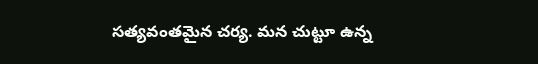సత్యవంతమైన చర్య. మన చుట్టూ ఉన్న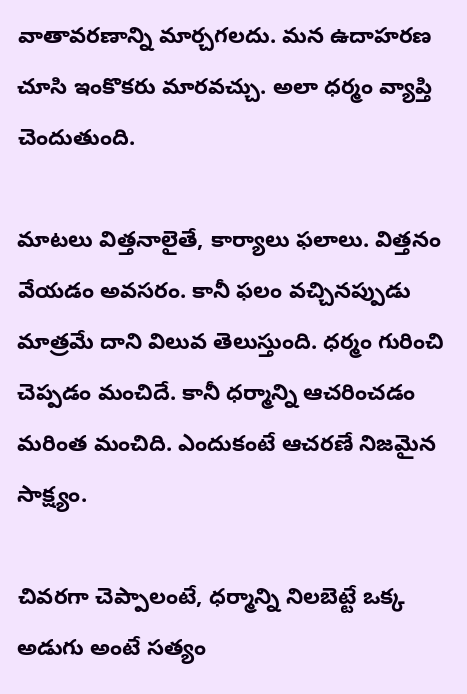వాతావరణాన్ని మార్చగలదు. మన ఉదాహరణ చూసి ఇంకొకరు మారవచ్చు. అలా ధర్మం వ్యాప్తి చెందుతుంది.

మాటలు విత్తనాలైతే, కార్యాలు ఫలాలు. విత్తనం వేయడం అవసరం. కానీ ఫలం వచ్చినప్పుడు మాత్రమే దాని విలువ తెలుస్తుంది. ధర్మం గురించి చెప్పడం మంచిదే. కానీ ధర్మాన్ని ఆచరించడం మరింత మంచిది. ఎందుకంటే ఆచరణే నిజమైన సాక్ష్యం.

చివరగా చెప్పాలంటే, ధర్మాన్ని నిలబెట్టే ఒక్క అడుగు అంటే సత్యం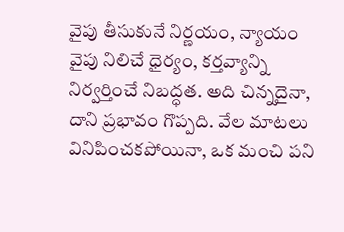వైపు తీసుకునే నిర్ణయం, న్యాయం వైపు నిలిచే ధైర్యం, కర్తవ్యాన్ని నిర్వర్తించే నిబద్ధత. అది చిన్నదైనా, దాని ప్రభావం గొప్పది. వేల మాటలు వినిపించకపోయినా, ఒక మంచి పని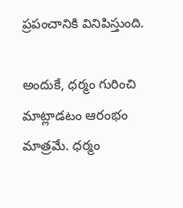ప్రపంచానికి వినిపిస్తుంది.

అందుకే, ధర్మం గురించి మాట్లాడటం ఆరంభం మాత్రమే. ధర్మం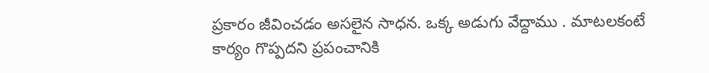ప్రకారం జీవించడం అసలైన సాధన. ఒక్క అడుగు వేద్దాము . మాటలకంటే కార్యం గొప్పదని ప్రపంచానికి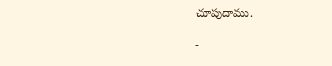చూపుదాము.

-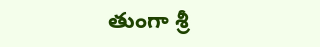తుంగా శ్రీ